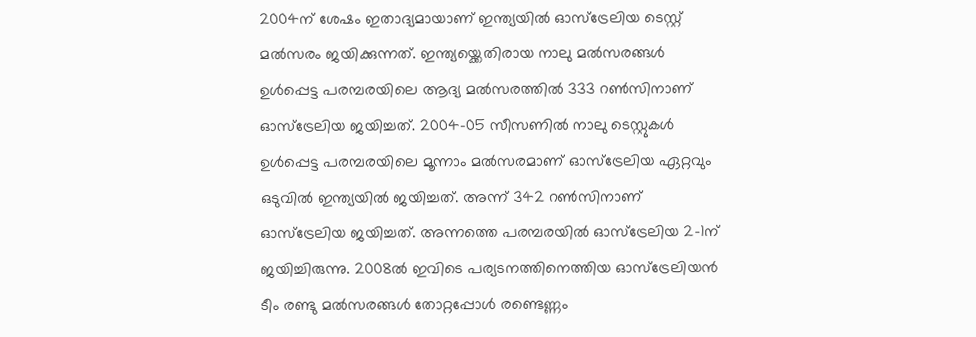2004ന് ശേഷം ഇതാദ്യമായാണ് ഇന്ത്യയില്‍ ഓസ്‌ട്രേലിയ ടെസ്റ്റ് മല്‍സരം ജയിക്കുന്നത്. ഇന്ത്യയ്ക്കെതിരായ നാലു മല്‍സരങ്ങള്‍ ഉള്‍പ്പെട്ട പരമ്പരയിലെ ആദ്യ മല്‍സരത്തില്‍ 333 റണ്‍സിനാണ് ഓസ്‌ട്രേലിയ ജയിച്ചത്. 2004-05 സീസണില്‍ നാലു ടെസ്റ്റുകള്‍ ഉള്‍പ്പെട്ട പരമ്പരയിലെ മൂന്നാം മല്‍സരമാണ് ഓസ്‌ട്രേലിയ ഏറ്റവും ഒടുവില്‍ ഇന്ത്യയില്‍ ജയിച്ചത്. അന്ന് 342 റണ്‍സിനാണ് ഓസ്‌ട്രേലിയ ജയിച്ചത്. അന്നത്തെ പരമ്പരയില്‍ ഓസ്‌ട്രേലിയ 2-1ന് ജയിച്ചിരുന്നു. 2008ല്‍ ഇവിടെ പര്യടനത്തിനെത്തിയ ഓസ്‌ട്രേലിയന്‍ ടീം രണ്ടു മല്‍സരങ്ങള്‍ തോറ്റപ്പോള്‍ രണ്ടെണ്ണം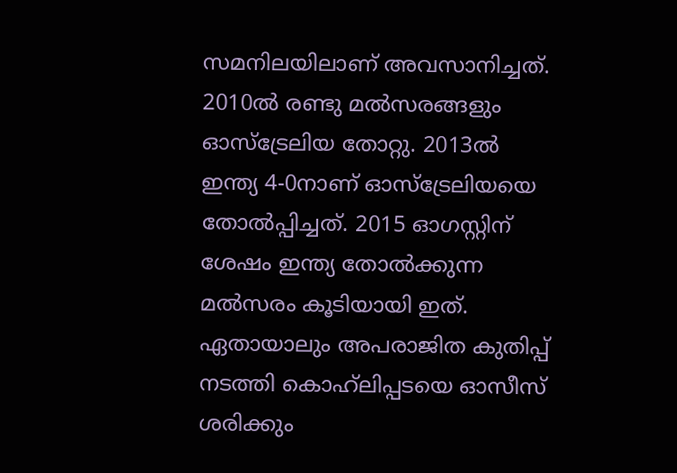സമനിലയിലാണ് അവസാനിച്ചത്. 2010ല്‍ രണ്ടു മല്‍സരങ്ങളും ഓസ്‌ട്രേലിയ തോറ്റു. 2013ല്‍ ഇന്ത്യ 4-0നാണ് ഓസ്‌ട്രേലിയയെ തോല്‍പ്പിച്ചത്. 2015 ഓഗസ്റ്റിന് ശേഷം ഇന്ത്യ തോല്‍ക്കുന്ന മല്‍സരം കൂടിയായി ഇത്. ഏതായാലും അപരാജിത കുതിപ്പ് നടത്തി കൊഹ്‌ലിപ്പടയെ ഓസീസ് ശരിക്കും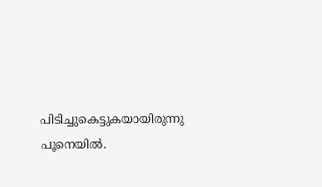പിടിച്ചുകെട്ടുകയായിരുന്നു പൂനെയില്‍.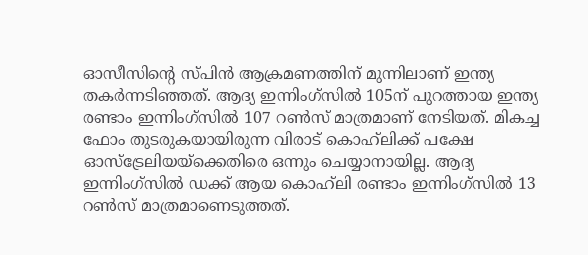ഓസീസിന്റെ സ്‌പിന്‍ ആക്രമണത്തിന് മുന്നിലാണ് ഇന്ത്യ തകര്‍ന്നടിഞ്ഞത്. ആദ്യ ഇന്നിംഗ്സില്‍ 105ന് പുറത്തായ ഇന്ത്യ രണ്ടാം ഇന്നിംഗ്സില്‍ 107 റണ്‍സ് മാത്രമാണ് നേടിയത്. മികച്ച ഫോം തുടരുകയായിരുന്ന വിരാട് കൊഹ്‌ലിക്ക് പക്ഷേ ഓസ്‌ട്രേലിയയ്ക്കെതിരെ ഒന്നും ചെയ്യാനായില്ല. ആദ്യ ഇന്നിംഗ്സില്‍ ഡക്ക് ആയ കൊഹ്‌ലി രണ്ടാം ഇന്നിംഗ്സില്‍ 13 റണ്‍സ് മാത്രമാണെടുത്തത്.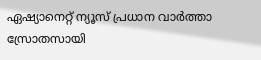ഏഷ്യാനെറ്റ് ന്യൂസ് പ്രധാന വാർത്താ സ്രോതസായി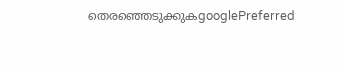തെരഞ്ഞെടുക്കുകgooglePreferred